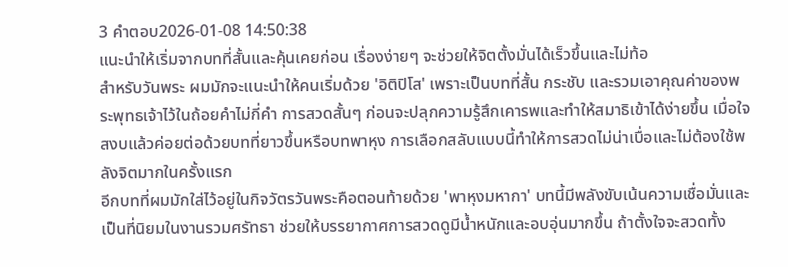3 คำตอบ2026-01-08 14:50:38
แนะนำให้เริ่มจากบทที่สั้นและคุ้นเคยก่อน เรื่องง่ายๆ จะช่วยให้จิตตั้งมั่นได้เร็วขึ้นและไม่ท้อ
สำหรับวันพระ ผมมักจะแนะนำให้คนเริ่มด้วย 'อิติปิโส' เพราะเป็นบทที่สั้น กระชับ และรวมเอาคุณค่าของพระพุทธเจ้าไว้ในถ้อยคำไม่กี่คำ การสวดสั้นๆ ก่อนจะปลุกความรู้สึกเคารพและทำให้สมาธิเข้าได้ง่ายขึ้น เมื่อใจสงบแล้วค่อยต่อด้วยบทที่ยาวขึ้นหรือบทพาหุง การเลือกสลับแบบนี้ทำให้การสวดไม่น่าเบื่อและไม่ต้องใช้พลังจิตมากในครั้งแรก
อีกบทที่ผมมักใส่ไว้อยู่ในกิจวัตรวันพระคือตอนท้ายด้วย 'พาหุงมหากา' บทนี้มีพลังขับเน้นความเชื่อมั่นและเป็นที่นิยมในงานรวมศรัทธา ช่วยให้บรรยากาศการสวดดูมีน้ำหนักและอบอุ่นมากขึ้น ถ้าตั้งใจจะสวดทั้ง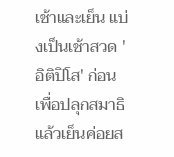เช้าและเย็น แบ่งเป็นเช้าสวด 'อิติปิโส' ก่อนเพื่อปลุกสมาธิ แล้วเย็นค่อยส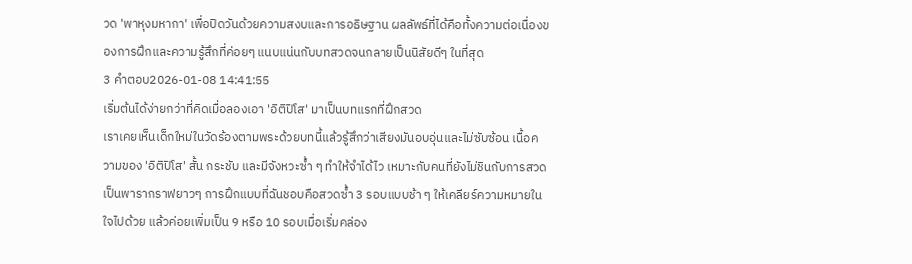วด 'พาหุงมหากา' เพื่อปิดวันด้วยความสงบและการอธิษฐาน ผลลัพธ์ที่ได้คือทั้งความต่อเนื่องของการฝึกและความรู้สึกที่ค่อยๆ แนบแน่นกับบทสวดจนกลายเป็นนิสัยดีๆ ในที่สุด
3 คำตอบ2026-01-08 14:41:55
เริ่มต้นได้ง่ายกว่าที่คิดเมื่อลองเอา 'อิติปิโส' มาเป็นบทแรกที่ฝึกสวด
เราเคยเห็นเด็กใหม่ในวัดร้องตามพระด้วยบทนี้แล้วรู้สึกว่าเสียงมันอบอุ่นและไม่ซับซ้อน เนื้อความของ 'อิติปิโส' สั้น กระชับ และมีจังหวะซ้ำ ๆ ทำให้จำได้ไว เหมาะกับคนที่ยังไม่ชินกับการสวดเป็นพารากราฟยาวๆ การฝึกแบบที่ฉันชอบคือสวดซ้ำ 3 รอบแบบช้า ๆ ให้เคลียร์ความหมายในใจไปด้วย แล้วค่อยเพิ่มเป็น 9 หรือ 10 รอบเมื่อเริ่มคล่อง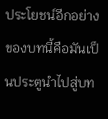ประโยชน์อีกอย่างของบทนี้คือมันเป็นประตูนำไปสู่บท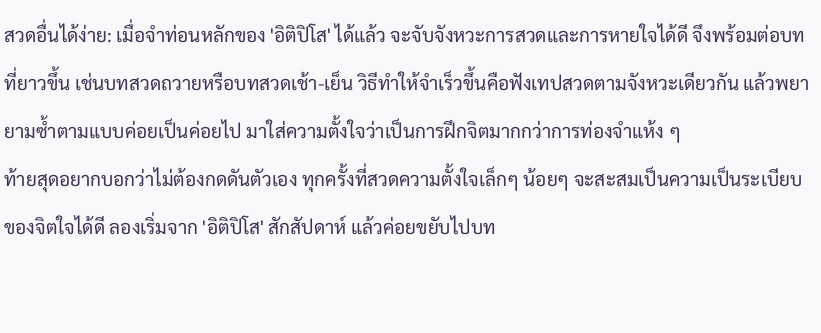สวดอื่นได้ง่าย: เมื่อจำท่อนหลักของ 'อิติปิโส' ได้แล้ว จะจับจังหวะการสวดและการหายใจได้ดี จึงพร้อมต่อบทที่ยาวขึ้น เช่นบทสวดถวายหรือบทสวดเช้า-เย็น วิธีทำให้จำเร็วขึ้นคือฟังเทปสวดตามจังหวะเดียวกัน แล้วพยายามซ้ำตามแบบค่อยเป็นค่อยไป มาใส่ความตั้งใจว่าเป็นการฝึกจิตมากกว่าการท่องจำแห้ง ๆ
ท้ายสุดอยากบอกว่าไม่ต้องกดดันตัวเอง ทุกครั้งที่สวดความตั้งใจเล็กๆ น้อยๆ จะสะสมเป็นความเป็นระเบียบของจิตใจได้ดี ลองเริ่มจาก 'อิติปิโส' สักสัปดาห์ แล้วค่อยขยับไปบท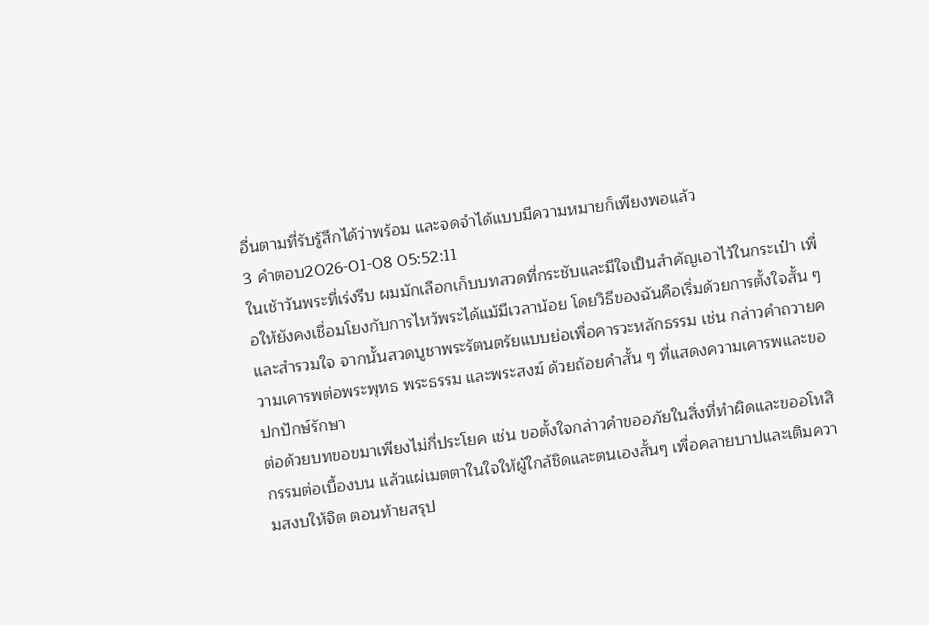อื่นตามที่รับรู้สึกได้ว่าพร้อม และจดจำได้แบบมีความหมายก็เพียงพอแล้ว
3 คำตอบ2026-01-08 05:52:11
ในเช้าวันพระที่เร่งรีบ ผมมักเลือกเก็บบทสวดที่กระชับและมีใจเป็นสำคัญเอาไว้ในกระเป๋า เพื่อให้ยังคงเชื่อมโยงกับการไหว้พระได้แม้มีเวลาน้อย โดยวิธีของฉันคือเริ่มด้วยการตั้งใจสั้น ๆ และสำรวมใจ จากนั้นสวดบูชาพระรัตนตรัยแบบย่อเพื่อคารวะหลักธรรม เช่น กล่าวคำถวายความเคารพต่อพระพุทธ พระธรรม และพระสงฆ์ ด้วยถ้อยคำสั้น ๆ ที่แสดงความเคารพและขอปกปักษ์รักษา
ต่อด้วยบทขอขมาเพียงไม่กี่ประโยค เช่น ขอตั้งใจกล่าวคำขออภัยในสิ่งที่ทำผิดและขออโหสิกรรมต่อเบื้องบน แล้วแผ่เมตตาในใจให้ผู้ใกล้ชิดและตนเองสั้นๆ เพื่อคลายบาปและเติมความสงบให้จิต ตอนท้ายสรุป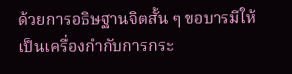ด้วยการอธิษฐานจิตสั้น ๆ ขอบารมีให้เป็นเครื่องกำกับการกระ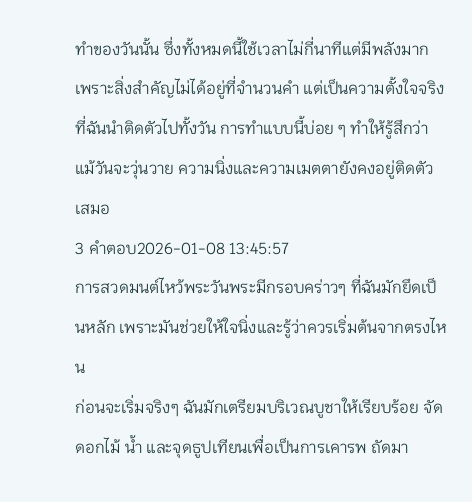ทำของวันนั้น ซึ่งทั้งหมดนี้ใช้เวลาไม่กี่นาทีแต่มีพลังมาก เพราะสิ่งสำคัญไม่ได้อยู่ที่จำนวนคำ แต่เป็นความตั้งใจจริงที่ฉันนำติดตัวไปทั้งวัน การทำแบบนี้บ่อย ๆ ทำให้รู้สึกว่าแม้วันจะวุ่นวาย ความนิ่งและความเมตตายังคงอยู่ติดตัวเสมอ
3 คำตอบ2026-01-08 13:45:57
การสวดมนต์ไหว้พระวันพระมีกรอบคร่าวๆ ที่ฉันมักยึดเป็นหลัก เพราะมันช่วยให้ใจนิ่งและรู้ว่าควรเริ่มต้นจากตรงไหน
ก่อนจะเริ่มจริงๆ ฉันมักเตรียมบริเวณบูชาให้เรียบร้อย จัดดอกไม้ น้ำ และจุดธูปเทียนเพื่อเป็นการเคารพ ถัดมา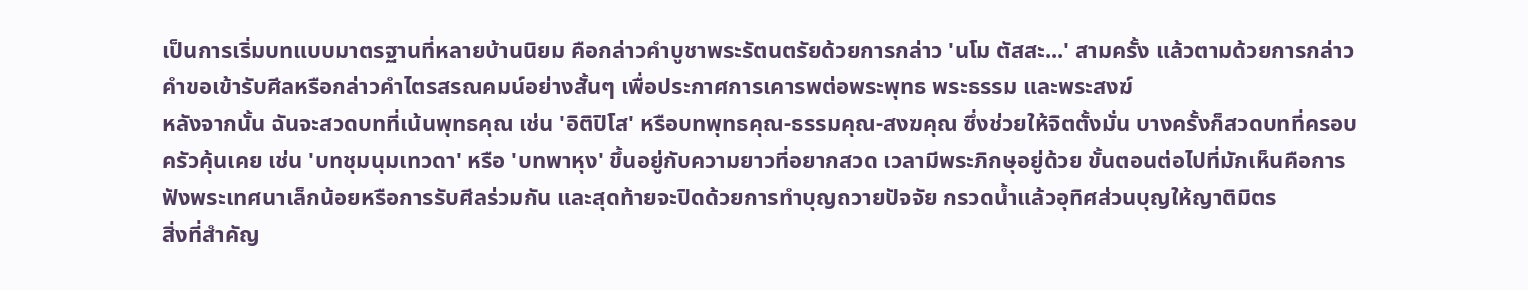เป็นการเริ่มบทแบบมาตรฐานที่หลายบ้านนิยม คือกล่าวคำบูชาพระรัตนตรัยด้วยการกล่าว 'นโม ตัสสะ...' สามครั้ง แล้วตามด้วยการกล่าวคำขอเข้ารับศีลหรือกล่าวคำไตรสรณคมน์อย่างสั้นๆ เพื่อประกาศการเคารพต่อพระพุทธ พระธรรม และพระสงฆ์
หลังจากนั้น ฉันจะสวดบทที่เน้นพุทธคุณ เช่น 'อิติปิโส' หรือบทพุทธคุณ-ธรรมคุณ-สงฆคุณ ซึ่งช่วยให้จิตตั้งมั่น บางครั้งก็สวดบทที่ครอบครัวคุ้นเคย เช่น 'บทชุมนุมเทวดา' หรือ 'บทพาหุง' ขึ้นอยู่กับความยาวที่อยากสวด เวลามีพระภิกษุอยู่ด้วย ขั้นตอนต่อไปที่มักเห็นคือการฟังพระเทศนาเล็กน้อยหรือการรับศีลร่วมกัน และสุดท้ายจะปิดด้วยการทำบุญถวายปัจจัย กรวดน้ำแล้วอุทิศส่วนบุญให้ญาติมิตร
สิ่งที่สำคัญ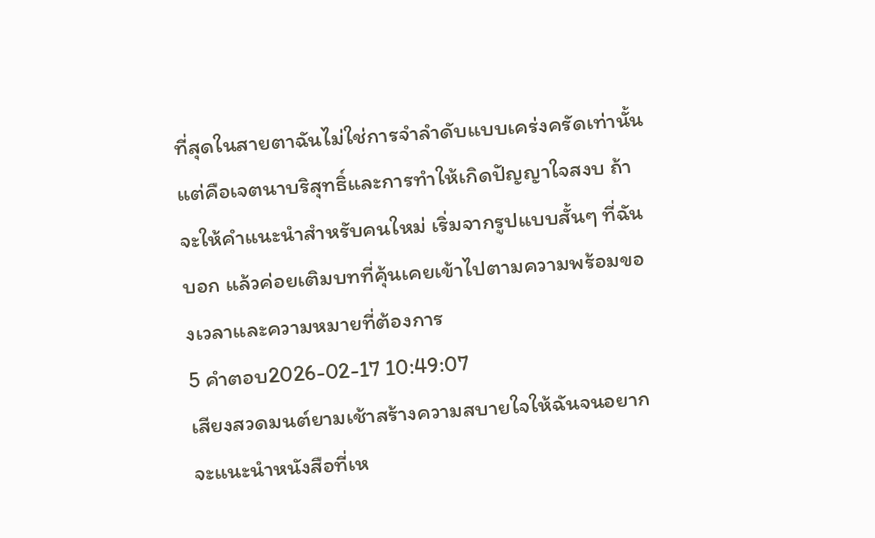ที่สุดในสายตาฉันไม่ใช่การจำลำดับแบบเคร่งครัดเท่านั้น แต่คือเจตนาบริสุทธิ์และการทำให้เกิดปัญญาใจสงบ ถ้าจะให้คำแนะนำสำหรับคนใหม่ เริ่มจากรูปแบบสั้นๆ ที่ฉันบอก แล้วค่อยเติมบทที่คุ้นเคยเข้าไปตามความพร้อมของเวลาและความหมายที่ต้องการ
5 คำตอบ2026-02-17 10:49:07
เสียงสวดมนต์ยามเช้าสร้างความสบายใจให้ฉันจนอยากจะแนะนำหนังสือที่เห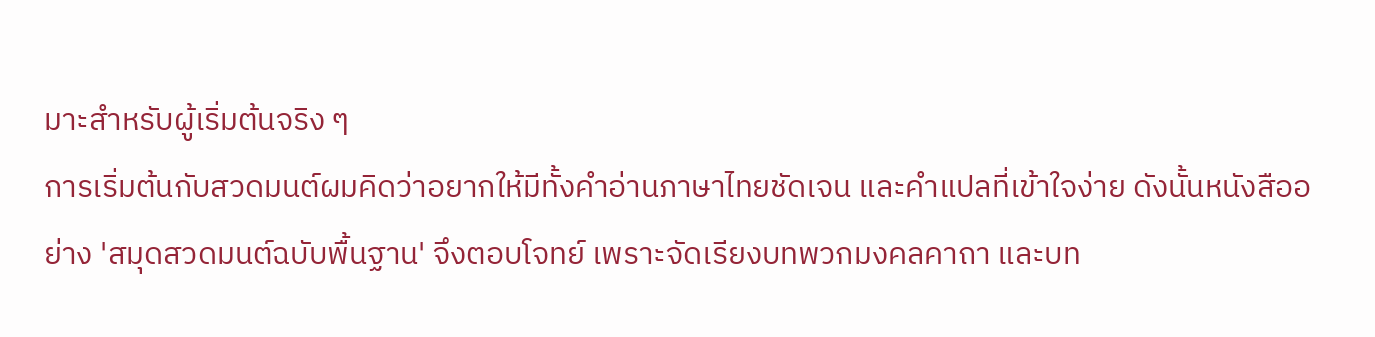มาะสำหรับผู้เริ่มต้นจริง ๆ
การเริ่มต้นกับสวดมนต์ผมคิดว่าอยากให้มีทั้งคำอ่านภาษาไทยชัดเจน และคำแปลที่เข้าใจง่าย ดังนั้นหนังสืออย่าง 'สมุดสวดมนต์ฉบับพื้นฐาน' จึงตอบโจทย์ เพราะจัดเรียงบทพวกมงคลคาถา และบท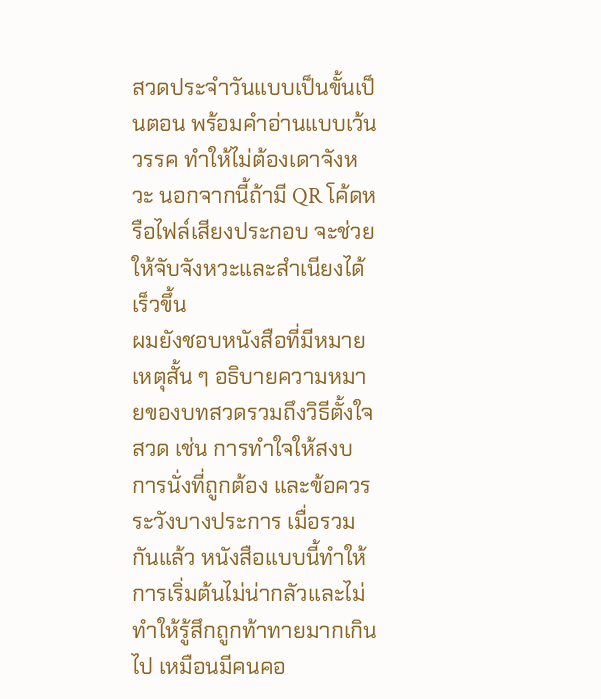สวดประจำวันแบบเป็นขั้นเป็นตอน พร้อมคำอ่านแบบเว้นวรรค ทำให้ไม่ต้องเดาจังหวะ นอกจากนี้ถ้ามี QR โค้ดหรือไฟล์เสียงประกอบ จะช่วยให้จับจังหวะและสำเนียงได้เร็วขึ้น
ผมยังชอบหนังสือที่มีหมายเหตุสั้น ๆ อธิบายความหมายของบทสวดรวมถึงวิธีตั้งใจสวด เช่น การทำใจให้สงบ การนั่งที่ถูกต้อง และข้อควรระวังบางประการ เมื่อรวมกันแล้ว หนังสือแบบนี้ทำให้การเริ่มต้นไม่น่ากลัวและไม่ทำให้รู้สึกถูกท้าทายมากเกินไป เหมือนมีคนคอ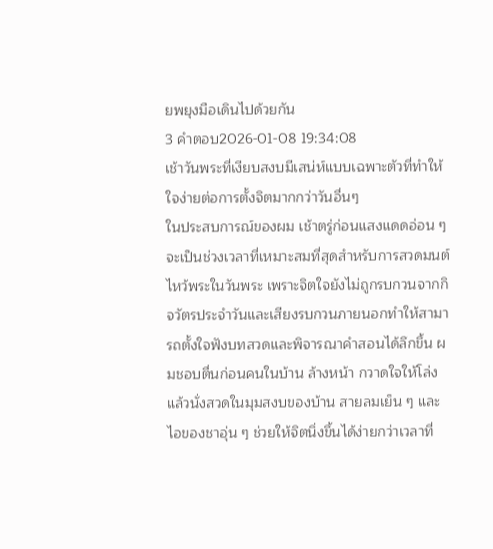ยพยุงมือเดินไปด้วยกัน
3 คำตอบ2026-01-08 19:34:08
เช้าวันพระที่เงียบสงบมีเสน่ห์แบบเฉพาะตัวที่ทำให้ใจง่ายต่อการตั้งจิตมากกว่าวันอื่นๆ
ในประสบการณ์ของผม เช้าตรู่ก่อนแสงแดดอ่อน ๆ จะเป็นช่วงเวลาที่เหมาะสมที่สุดสำหรับการสวดมนต์ไหว้พระในวันพระ เพราะจิตใจยังไม่ถูกรบกวนจากกิจวัตรประจำวันและเสียงรบกวนภายนอกทำให้สามารถตั้งใจฟังบทสวดและพิจารณาคำสอนได้ลึกขึ้น ผมชอบตื่นก่อนคนในบ้าน ล้างหน้า กวาดใจให้โล่ง แล้วนั่งสวดในมุมสงบของบ้าน สายลมเย็น ๆ และไอของชาอุ่น ๆ ช่วยให้จิตนิ่งขึ้นได้ง่ายกว่าเวลาที่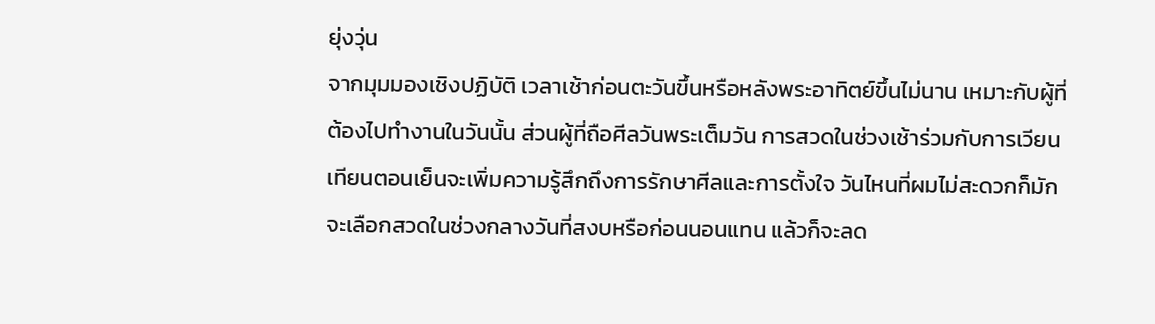ยุ่งวุ่น
จากมุมมองเชิงปฏิบัติ เวลาเช้าก่อนตะวันขึ้นหรือหลังพระอาทิตย์ขึ้นไม่นาน เหมาะกับผู้ที่ต้องไปทำงานในวันนั้น ส่วนผู้ที่ถือศีลวันพระเต็มวัน การสวดในช่วงเช้าร่วมกับการเวียนเทียนตอนเย็นจะเพิ่มความรู้สึกถึงการรักษาศีลและการตั้งใจ วันไหนที่ผมไม่สะดวกก็มักจะเลือกสวดในช่วงกลางวันที่สงบหรือก่อนนอนแทน แล้วก็จะลด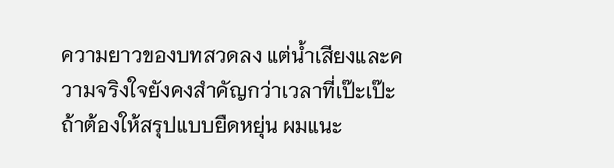ความยาวของบทสวดลง แต่น้ำเสียงและความจริงใจยังคงสำคัญกว่าเวลาที่เป๊ะเป๊ะ
ถ้าต้องให้สรุปแบบยืดหยุ่น ผมแนะ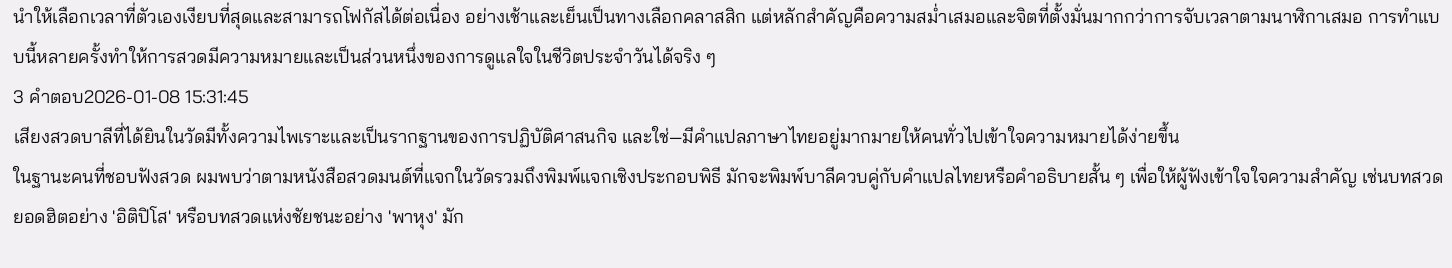นำให้เลือกเวลาที่ตัวเองเงียบที่สุดและสามารถโฟกัสได้ต่อเนื่อง อย่างเช้าและเย็นเป็นทางเลือกคลาสสิก แต่หลักสำคัญคือความสม่ำเสมอและจิตที่ตั้งมั่นมากกว่าการจับเวลาตามนาฬิกาเสมอ การทำแบบนี้หลายครั้งทำให้การสวดมีความหมายและเป็นส่วนหนึ่งของการดูแลใจในชีวิตประจำวันได้จริง ๆ
3 คำตอบ2026-01-08 15:31:45
เสียงสวดบาลีที่ได้ยินในวัดมีทั้งความไพเราะและเป็นรากฐานของการปฏิบัติศาสนกิจ และใช่—มีคำแปลภาษาไทยอยู่มากมายให้คนทั่วไปเข้าใจความหมายได้ง่ายขึ้น
ในฐานะคนที่ชอบฟังสวด ผมพบว่าตามหนังสือสวดมนต์ที่แจกในวัดรวมถึงพิมพ์แจกเชิงประกอบพิธี มักจะพิมพ์บาลีควบคู่กับคำแปลไทยหรือคำอธิบายสั้น ๆ เพื่อให้ผู้ฟังเข้าใจใจความสำคัญ เช่นบทสวดยอดฮิตอย่าง 'อิติปิโส' หรือบทสวดแห่งชัยชนะอย่าง 'พาหุง' มัก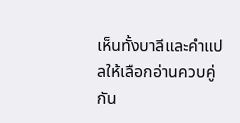เห็นทั้งบาลีและคำแปลให้เลือกอ่านควบคู่กัน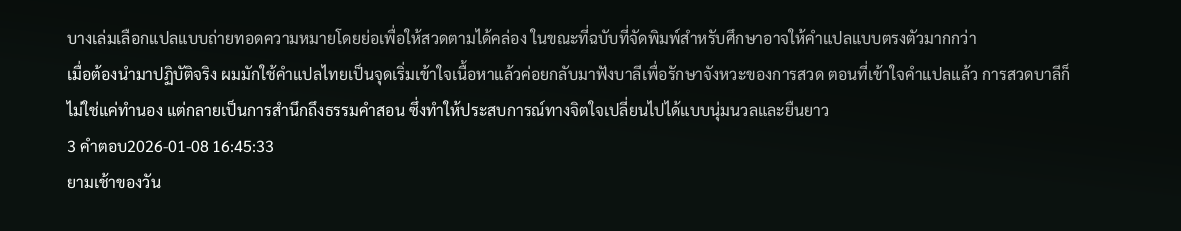บางเล่มเลือกแปลแบบถ่ายทอดความหมายโดยย่อเพื่อให้สวดตามได้คล่อง ในขณะที่ฉบับที่จัดพิมพ์สำหรับศึกษาอาจให้คำแปลแบบตรงตัวมากกว่า
เมื่อต้องนำมาปฏิบัติจริง ผมมักใช้คำแปลไทยเป็นจุดเริ่มเข้าใจเนื้อหาแล้วค่อยกลับมาฟังบาลีเพื่อรักษาจังหวะของการสวด ตอนที่เข้าใจคำแปลแล้ว การสวดบาลีก็ไม่ใช่แค่ทำนอง แต่กลายเป็นการสำนึกถึงธรรมคำสอน ซึ่งทำให้ประสบการณ์ทางจิตใจเปลี่ยนไปได้แบบนุ่มนวลและยืนยาว
3 คำตอบ2026-01-08 16:45:33
ยามเช้าของวัน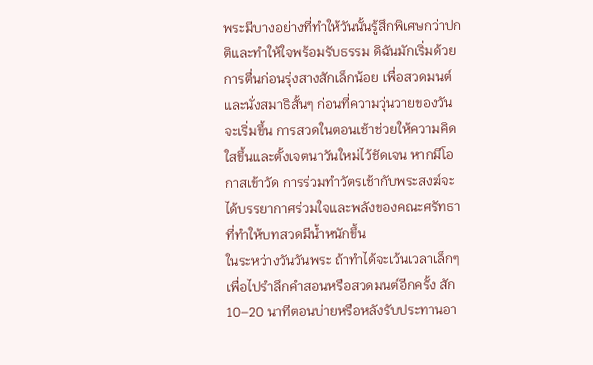พระมีบางอย่างที่ทำให้วันนั้นรู้สึกพิเศษกว่าปกติและทำให้ใจพร้อมรับธรรม ดิฉันมักเริ่มด้วยการตื่นก่อนรุ่งสางสักเล็กน้อย เพื่อสวดมนต์และนั่งสมาธิสั้นๆ ก่อนที่ความวุ่นวายของวันจะเริ่มขึ้น การสวดในตอนเช้าช่วยให้ความคิดใสขึ้นและตั้งเจตนาวันใหม่ไว้ชัดเจน หากมีโอกาสเข้าวัด การร่วมทำวัตรเช้ากับพระสงฆ์จะได้บรรยากาศร่วมใจและพลังของคณะศรัทธาที่ทำให้บทสวดมีน้ำหนักขึ้น
ในระหว่างวันวันพระ ถ้าทำได้จะเว้นเวลาเล็กๆ เพื่อไปรำลึกคำสอนหรือสวดมนต์อีกครั้ง สัก 10–20 นาทีตอนบ่ายหรือหลังรับประทานอา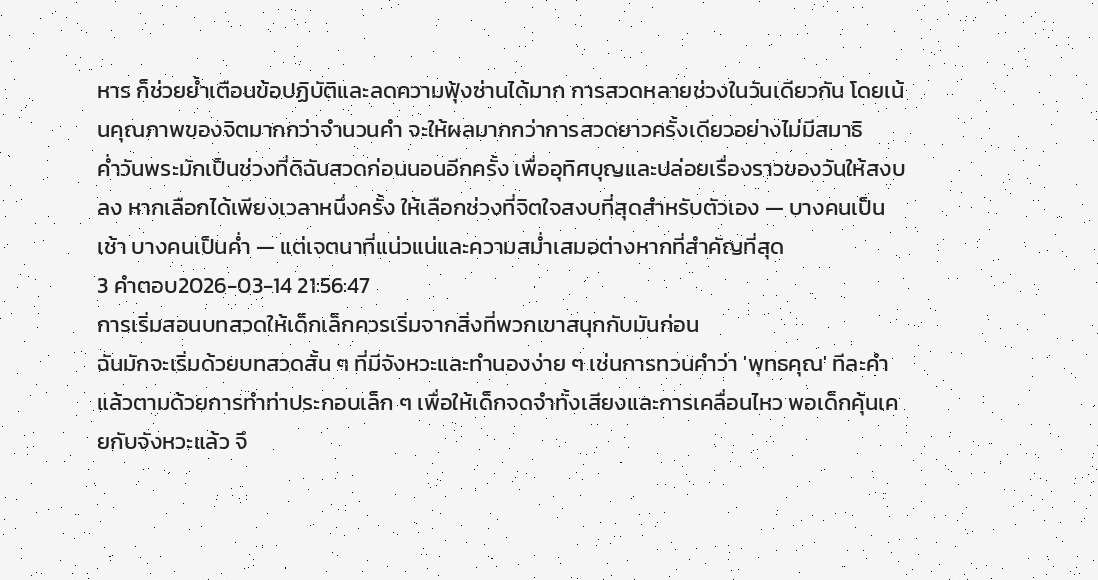หาร ก็ช่วยย้ำเตือนข้อปฏิบัติและลดความฟุ้งซ่านได้มาก การสวดหลายช่วงในวันเดียวกัน โดยเน้นคุณภาพของจิตมากกว่าจำนวนคำ จะให้ผลมากกว่าการสวดยาวครั้งเดียวอย่างไม่มีสมาธิ
ค่ำวันพระมักเป็นช่วงที่ดิฉันสวดก่อนนอนอีกครั้ง เพื่ออุทิศบุญและปล่อยเรื่องราวของวันให้สงบลง หากเลือกได้เพียงเวลาหนึ่งครั้ง ให้เลือกช่วงที่จิตใจสงบที่สุดสำหรับตัวเอง — บางคนเป็นเช้า บางคนเป็นค่ำ — แต่เจตนาที่แน่วแน่และความสม่ำเสมอต่างหากที่สำคัญที่สุด
3 คำตอบ2026-03-14 21:56:47
การเริ่มสอนบทสวดให้เด็กเล็กควรเริ่มจากสิ่งที่พวกเขาสนุกกับมันก่อน
ฉันมักจะเริ่มด้วยบทสวดสั้น ๆ ที่มีจังหวะและทำนองง่าย ๆ เช่นการทวนคำว่า 'พุทธคุณ' ทีละคำแล้วตามด้วยการทำท่าประกอบเล็ก ๆ เพื่อให้เด็กจดจำทั้งเสียงและการเคลื่อนไหว พอเด็กคุ้นเคยกับจังหวะแล้ว จึ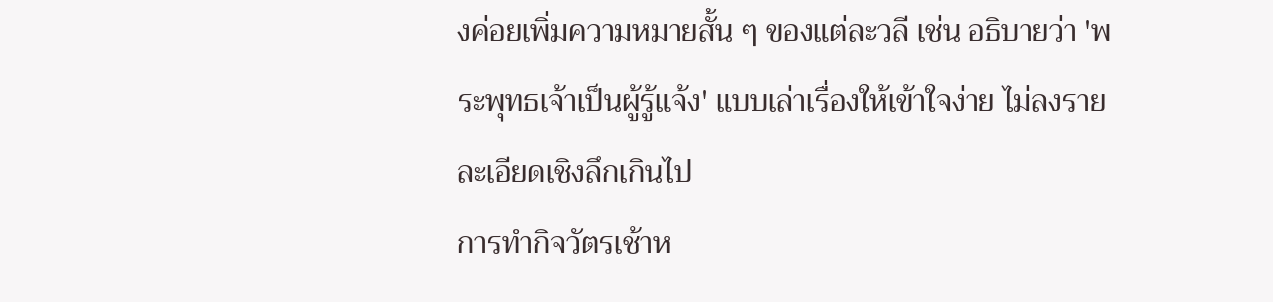งค่อยเพิ่มความหมายสั้น ๆ ของแต่ละวลี เช่น อธิบายว่า 'พระพุทธเจ้าเป็นผู้รู้แจ้ง' แบบเล่าเรื่องให้เข้าใจง่าย ไม่ลงรายละเอียดเชิงลึกเกินไป
การทำกิจวัตรเช้าห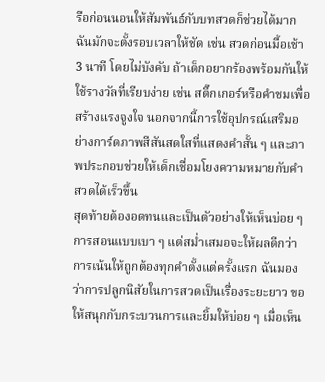รือก่อนนอนให้สัมพันธ์กับบทสวดก็ช่วยได้มาก ฉันมักจะตั้งรอบเวลาให้ชัด เช่น สวดก่อนมื้อเช้า 3 นาที โดยไม่บังคับ ถ้าเด็กอยากร้องพร้อมกันให้ใช้รางวัลที่เรียบง่าย เช่น สติ๊กเกอร์หรือคำชมเพื่อสร้างแรงจูงใจ นอกจากนี้การใช้อุปกรณ์เสริมอย่างการ์ดภาพสีสันสดใสที่แสดงคำสั้น ๆ และภาพประกอบช่วยให้เด็กเชื่อมโยงความหมายกับคำสวดได้เร็วขึ้น
สุดท้ายต้องอดทนและเป็นตัวอย่างให้เห็นบ่อย ๆ การสอนแบบเบา ๆ แต่สม่ำเสมอจะให้ผลดีกว่าการเน้นให้ถูกต้องทุกคำตั้งแต่ครั้งแรก ฉันมองว่าการปลูกนิสัยในการสวดเป็นเรื่องระยะยาว ขอให้สนุกกับกระบวนการและยิ้มให้บ่อย ๆ เมื่อเห็น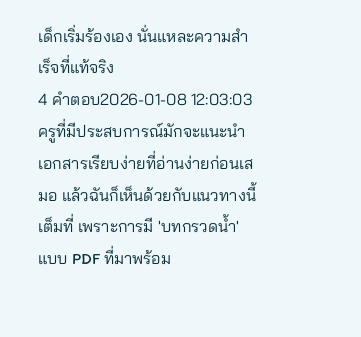เด็กเริ่มร้องเอง นั่นแหละความสำเร็จที่แท้จริง
4 คำตอบ2026-01-08 12:03:03
ครูที่มีประสบการณ์มักจะแนะนำเอกสารเรียบง่ายที่อ่านง่ายก่อนเสมอ แล้วฉันก็เห็นด้วยกับแนวทางนี้เต็มที่ เพราะการมี 'บทกรวดน้ำ' แบบ PDF ที่มาพร้อม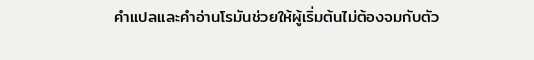คําแปลและคำอ่านโรมันช่วยให้ผู้เริ่มต้นไม่ต้องจมกับตัว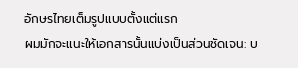อักษรไทยเต็มรูปแบบตั้งแต่แรก
ผมมักจะแนะให้เอกสารนั้นแบ่งเป็นส่วนชัดเจน: บ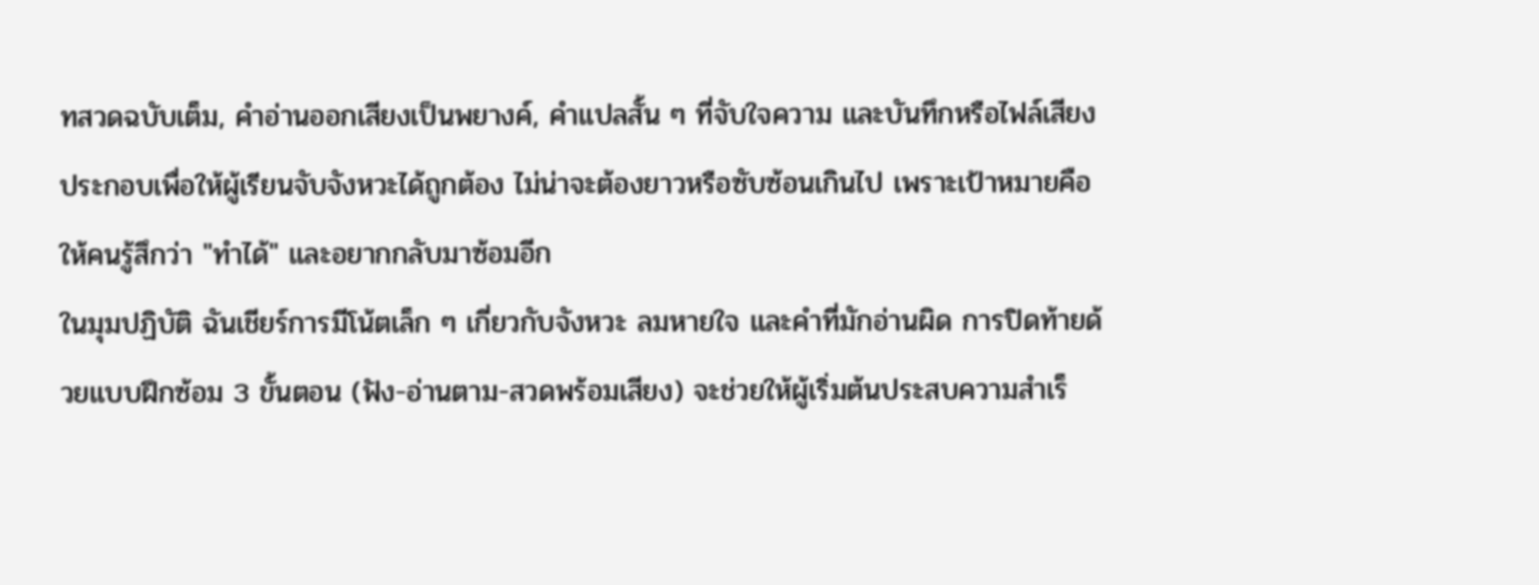ทสวดฉบับเต็ม, คำอ่านออกเสียงเป็นพยางค์, คําแปลสั้น ๆ ที่จับใจความ และบันทึกหรือไฟล์เสียงประกอบเพื่อให้ผู้เรียนจับจังหวะได้ถูกต้อง ไม่น่าจะต้องยาวหรือซับซ้อนเกินไป เพราะเป้าหมายคือให้คนรู้สึกว่า "ทำได้" และอยากกลับมาซ้อมอีก
ในมุมปฏิบัติ ฉันเชียร์การมีโน้ตเล็ก ๆ เกี่ยวกับจังหวะ ลมหายใจ และคำที่มักอ่านผิด การปิดท้ายด้วยแบบฝึกซ้อม 3 ขั้นตอน (ฟัง-อ่านตาม-สวดพร้อมเสียง) จะช่วยให้ผู้เริ่มต้นประสบความสำเร็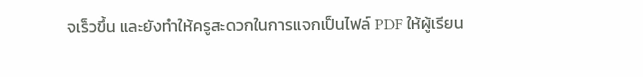จเร็วขึ้น และยังทำให้ครูสะดวกในการแจกเป็นไฟล์ PDF ให้ผู้เรียน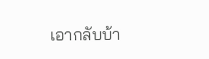เอากลับบ้า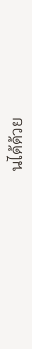นได้ด้วย